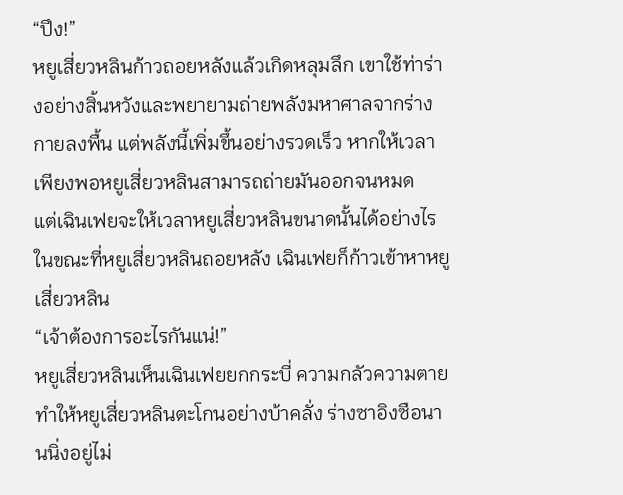“ปึง!”
หยูเสี่ยวหลินก้าวถอยหลังแล้วเกิดหลุมลึก เขาใช้ท่าร่างอย่างสิ้นหวังและพยายามถ่ายพลังมหาศาลจากร่างกายลงพื้น แต่พลังนี้เพิ่มขึ้นอย่างรวดเร็ว หากให้เวลาเพียงพอหยูเสี่ยวหลินสามารถถ่ายมันออกจนหมด
แต่เฉินเฟยจะให้เวลาหยูเสี่ยวหลินขนาดนั้นได้อย่างไร
ในขณะที่หยูเสี่ยวหลินถอยหลัง เฉินเฟยก็ก้าวเข้าหาหยูเสี่ยวหลิน
“เจ้าต้องการอะไรกันแน่!”
หยูเสี่ยวหลินเห็นเฉินเฟยยกกระบี่ ความกลัวความตายทำให้หยูเสี่ยวหลินตะโกนอย่างบ้าคลั่ง ร่างซาอิงซือนานนิ่งอยู่ไม่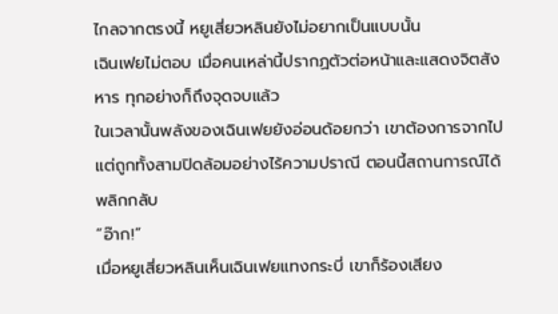ไกลจากตรงนี้ หยูเสี่ยวหลินยังไม่อยากเป็นแบบนั้น
เฉินเฟยไม่ตอบ เมื่อคนเหล่านี้ปรากฏตัวต่อหน้าและแสดงจิตสังหาร ทุกอย่างก็ถึงจุดจบแล้ว
ในเวลานั้นพลังของเฉินเฟยยังอ่อนด้อยกว่า เขาต้องการจากไปแต่ถูกทั้งสามปิดล้อมอย่างไร้ความปราณี ตอนนี้สถานการณ์ได้พลิกกลับ
“อ๊าก!”
เมื่อหยูเสี่ยวหลินเห็นเฉินเฟยแทงกระบี่ เขาก็ร้องเสียง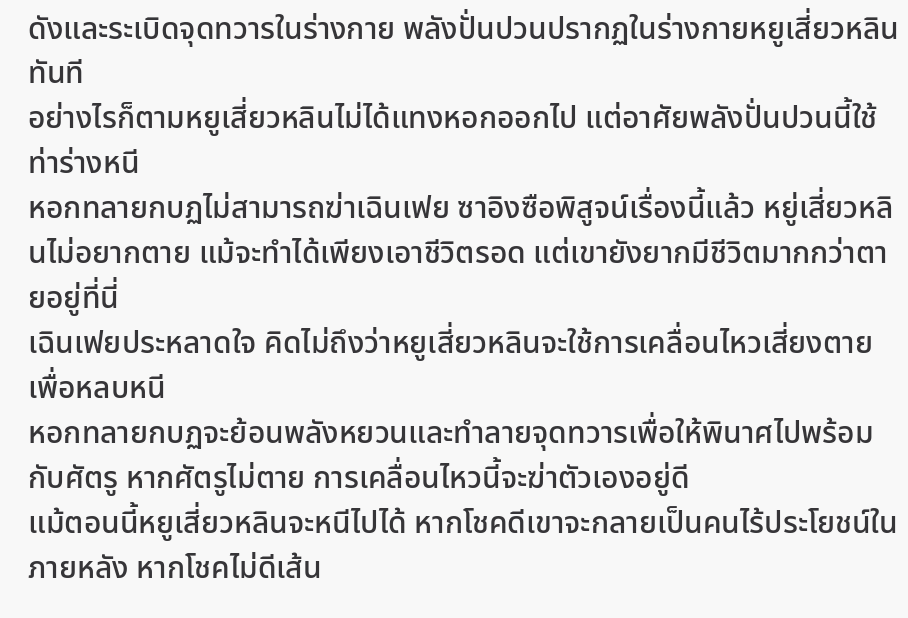ดังและระเบิดจุดทวารในร่างกาย พลังปั่นปวนปรากฏในร่างกายหยูเสี่ยวหลินทันที
อย่างไรก็ตามหยูเสี่ยวหลินไม่ได้แทงหอกออกไป แต่อาศัยพลังปั่นปวนนี้ใช้ท่าร่างหนี
หอกทลายกบฏไม่สามารถฆ่าเฉินเฟย ซาอิงซือพิสูจน์เรื่องนี้แล้ว หยู่เสี่ยวหลินไม่อยากตาย แม้จะทำได้เพียงเอาชีวิตรอด แต่เขายังยากมีชีวิตมากกว่าตายอยู่ที่นี่
เฉินเฟยประหลาดใจ คิดไม่ถึงว่าหยูเสี่ยวหลินจะใช้การเคลื่อนไหวเสี่ยงตายเพื่อหลบหนี
หอกทลายกบฏจะย้อนพลังหยวนและทำลายจุดทวารเพื่อให้พินาศไปพร้อมกับศัตรู หากศัตรูไม่ตาย การเคลื่อนไหวนี้จะฆ่าตัวเองอยู่ดี
แม้ตอนนี้หยูเสี่ยวหลินจะหนีไปได้ หากโชคดีเขาจะกลายเป็นคนไร้ประโยชน์ในภายหลัง หากโชคไม่ดีเส้น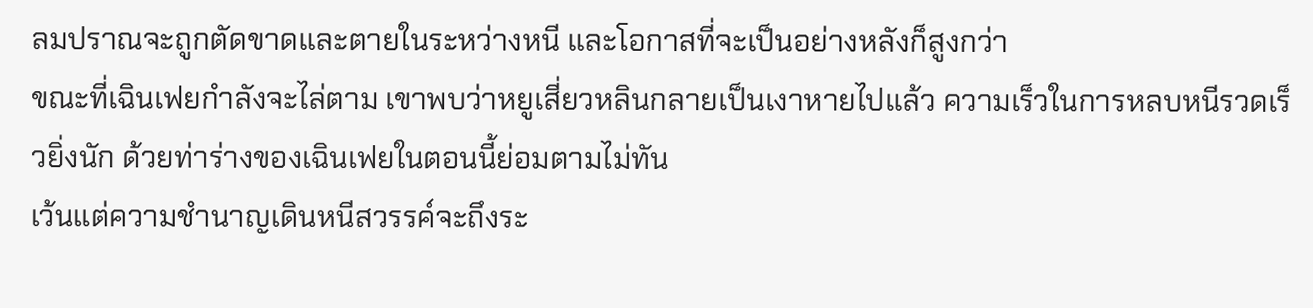ลมปราณจะถูกตัดขาดและตายในระหว่างหนี และโอกาสที่จะเป็นอย่างหลังก็สูงกว่า
ขณะที่เฉินเฟยกำลังจะไล่ตาม เขาพบว่าหยูเสี่ยวหลินกลายเป็นเงาหายไปแล้ว ความเร็วในการหลบหนีรวดเร็วยิ่งนัก ด้วยท่าร่างของเฉินเฟยในตอนนี้ย่อมตามไม่ทัน
เว้นแต่ความชำนาญเดินหนีสวรรค์จะถึงระ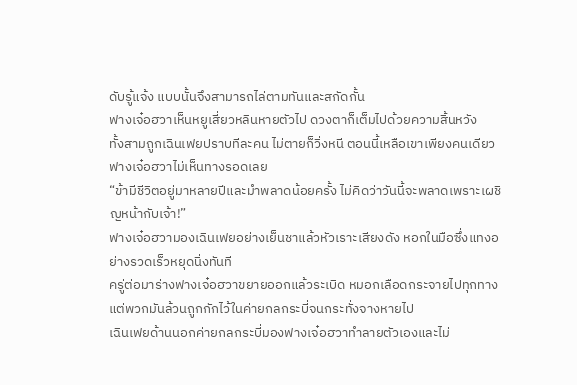ดับรู้แจ้ง แบบนั้นจึงสามารถไล่ตามทันและสกัดกั้น
ฟางเจ๋อฮวาเห็นหยูเสี่ยวหลินหายตัวไป ดวงตาก็เต็มไปด้วยความสิ้นหวัง
ทั้งสามถูกเฉินเฟยปราบทีละคน ไม่ตายก็วิ่งหนี ตอนนี้เหลือเขาเพียงคนเดียว ฟางเจ๋อฮวาไม่เห็นทางรอดเลย
“ข้ามีชีวิตอยู่มาหลายปีและมำพลาดน้อยครั้ง ไม่คิดว่าวันนี้จะพลาดเพราะเผชิญหน้ากับเจ้า!”
ฟางเจ๋อฮวามองเฉินเฟยอย่างเย็นชาแล้วหัวเราะเสียงดัง หอกในมือซึ่งแทงอย่างรวดเร็วหยุดนิ่งทันที
ครู่ต่อมาร่างฟางเจ๋อฮวาขยายออกแล้วระเบิด หมอกเลือดกระจายไปทุกทาง แต่พวกมันล้วนถูกกักไว้ในค่ายกลกระบี่จนกระทั่งจางหายไป
เฉินเฟยด้านนอกค่ายกลกระบี่มองฟางเจ๋อฮวาทำลายตัวเองและไม่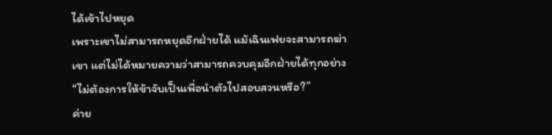ได้เข้าไปหยุด
เพราะเขาไม่สามารถหยุดอีกฝ่ายได้ แม้เฉินเฟยจะสามารถฆ่าเขา แต่ไม่ได้หมายความว่าสามารถควบคุมอีกฝ่ายได้ทุกอย่าง
“ไม่ต้องการให้ข้าจับเป็นเพื่อนำตัวไปสอบสวนหรือ?”
ค่าย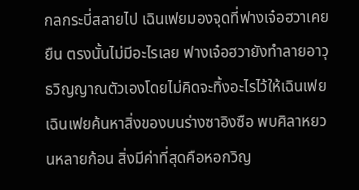กลกระบี่สลายไป เฉินเฟยมองจุดที่ฟางเจ๋อฮวาเคยยืน ตรงนั้นไม่มีอะไรเลย ฟางเจ๋อฮวายังทำลายอาวุธวิญญาณตัวเองโดยไม่คิดจะทิ้งอะไรไว้ให้เฉินเฟย
เฉินเฟยค้นหาสิ่งของบนร่างซาอิงซือ พบศิลาหยวนหลายก้อน สิ่งมีค่าที่สุดคือหอกวิญ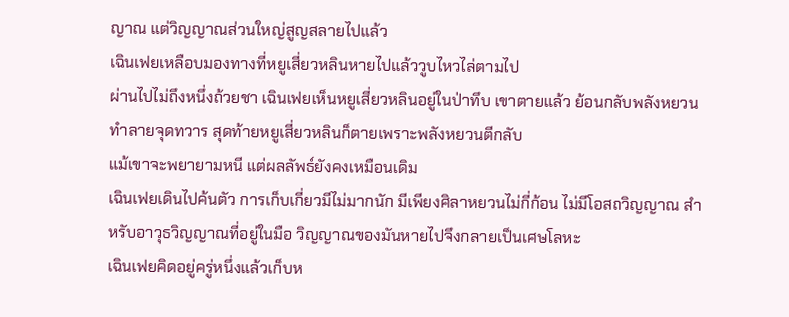ญาณ แต่วิญญาณส่วนใหญ่สูญสลายไปแล้ว
เฉินเฟยเหลือบมองทางที่หยูเสี่ยวหลินหายไปแล้ววูบไหวไล่ตามไป
ผ่านไปไม่ถึงหนึ่งถ้วยชา เฉินเฟยเห็นหยูเสี่ยวหลินอยู่ในป่าทึบ เขาตายแล้ว ย้อนกลับพลังหยวนทำลายจุดทวาร สุดท้ายหยูเสี่ยวหลินก็ตายเพราะพลังหยวนตีกลับ
แม้เขาจะพยายามหนี แต่ผลลัพธ์ยังคงเหมือนเดิม
เฉินเฟยเดินไปค้นตัว การเก็บเกี่ยวมีไม่มากนัก มีเพียงศิลาหยวนไม่กี่ก้อน ไม่มีโอสถวิญญาณ สำหรับอาวุธวิญญาณที่อยู่ในมือ วิญญาณของมันหายไปจึงกลายเป็นเศษโลหะ
เฉินเฟยคิดอยู่ครู่หนึ่งแล้วเก็บห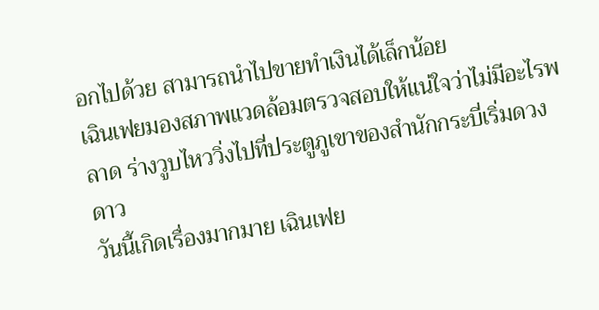อกไปด้วย สามารถนำไปขายทำเงินได้เล็กน้อย
เฉินเฟยมองสภาพแวดล้อมตรวจสอบให้แน่ใจว่าไม่มีอะไรพลาด ร่างวูบไหววิ่งไปที่ประตูภูเขาของสำนักกระบี่เริ่มดวงดาว
วันนี้เกิดเรื่องมากมาย เฉินเฟย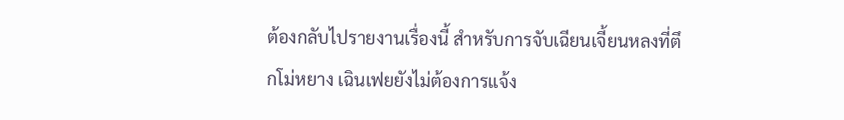ต้องกลับไปรายงานเรื่องนี้ สำหรับการจับเฉียนเจี้ยนหลงที่ตึกโม่หยาง เฉินเฟยยังไม่ต้องการแจ้ง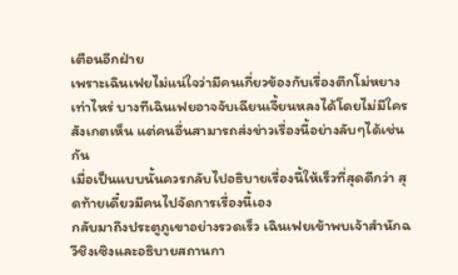เตือนอีกฝ่าย
เพราะเฉินเฟยไม่แน่ใจว่ามีคนเกี่ยวข้องกับเรื่องตึกโม่หยางเท่าไหร่ บางทีเฉินเฟยอาจจับเฉียนเจี้ยนหลงได้โดยไม่มีใครสังเกตเห็น แต่คนอื่นสามารถส่งข่าวเรื่องนี้อย่างลับๆได้เช่นกัน
เมื่อเป็นแบบนั้นควรกลับไปอธิบายเรื่องนี้ให้เร็วที่สุดดีกว่า สุดท้ายเดี๋ยวมีคนไปจัดการเรื่องนี้เอง
กลับมาถึงประตูภูเขาอย่างรวดเร็ว เฉินเฟยเข้าพบเจ้าสำนักฉวีชิงเซิงและอธิบายสถานกา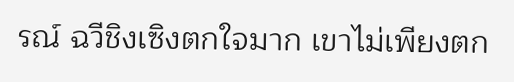รณ์ ฉวีชิงเซิงตกใจมาก เขาไม่เพียงตก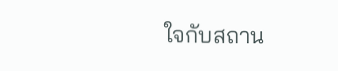ใจกับสถาน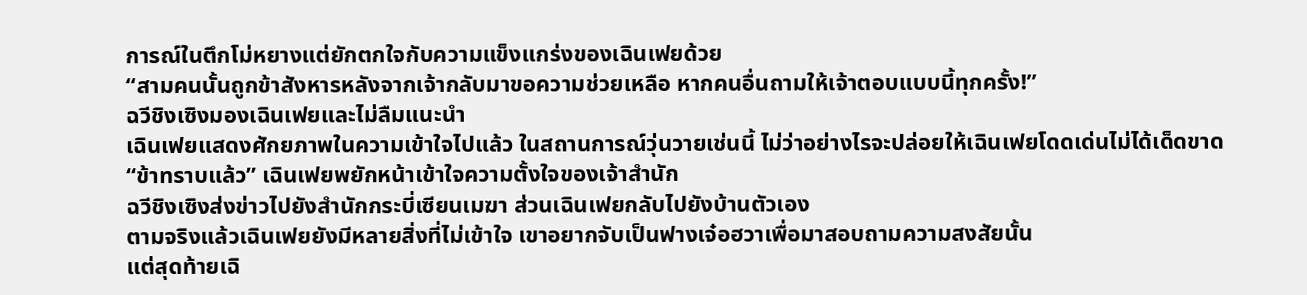การณ์ในตึกโม่หยางแต่ยักตกใจกับความแข็งแกร่งของเฉินเฟยด้วย
“สามคนนั้นถูกข้าสังหารหลังจากเจ้ากลับมาขอความช่วยเหลือ หากคนอื่นถามให้เจ้าตอบแบบนี้ทุกครั้ง!”
ฉวีชิงเซิงมองเฉินเฟยและไม่ลืมแนะนำ
เฉินเฟยแสดงศักยภาพในความเข้าใจไปแล้ว ในสถานการณ์วุ่นวายเช่นนี้ ไม่ว่าอย่างไรจะปล่อยให้เฉินเฟยโดดเด่นไม่ได้เด็ดขาด
“ข้าทราบแล้ว” เฉินเฟยพยักหน้าเข้าใจความตั้งใจของเจ้าสำนัก
ฉวีชิงเซิงส่งข่าวไปยังสำนักกระบี่เซียนเมฆา ส่วนเฉินเฟยกลับไปยังบ้านตัวเอง
ตามจริงแล้วเฉินเฟยยังมีหลายสิ่งที่ไม่เข้าใจ เขาอยากจับเป็นฟางเจ๋อฮวาเพื่อมาสอบถามความสงสัยนั้น
แต่สุดท้ายเฉิ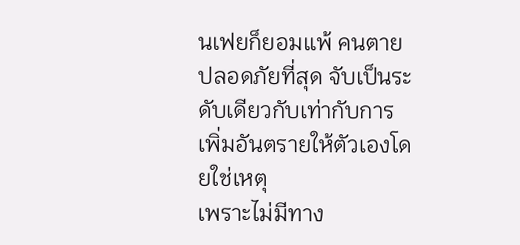นเฟยก็ยอมแพ้ คนตายปลอดภัยที่สุด จับเป็นระดับเดียวกับเท่ากับการเพิ่มอันตรายให้ตัวเองโดยใช่เหตุ
เพราะไม่มีทาง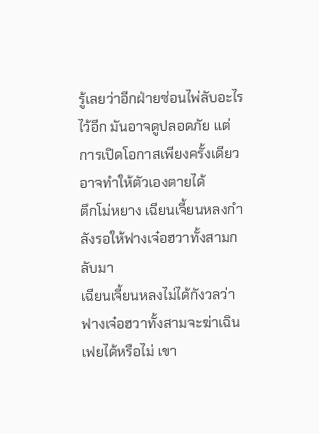รู้เลยว่าอีกฝ่ายซ่อนไพ่ลับอะไรไว้อีก มันอาจดูปลอดภัย แต่การเปิดโอกาสเพียงครั้งเดียวอาจทำให้ตัวเองตายได้
ตึกโม่หยาง เฉียนเจี้ยนหลงกำลังรอให้ฟางเจ๋อฮวาทั้งสามกลับมา
เฉียนเจี้ยนหลงไม่ได้กังวลว่าฟางเจ๋อฮวาทั้งสามจะฆ่าเฉินเฟยได้หรือไม่ เขา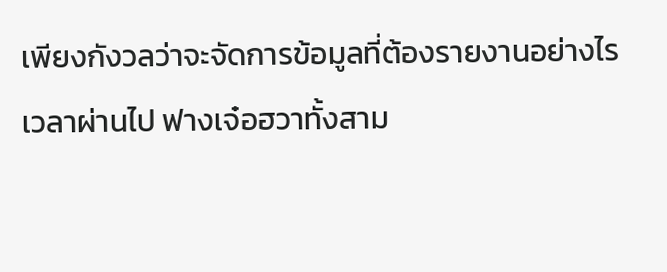เพียงกังวลว่าจะจัดการข้อมูลที่ต้องรายงานอย่างไร
เวลาผ่านไป ฟางเจ๋อฮวาทั้งสาม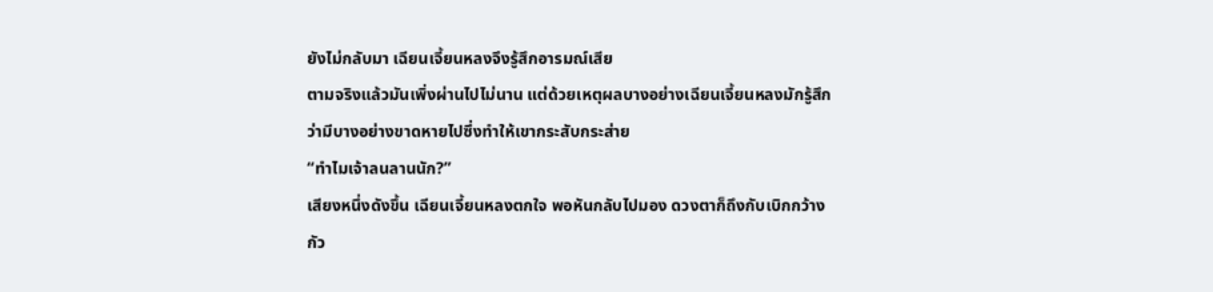ยังไม่กลับมา เฉียนเจี้ยนหลงจึงรู้สึกอารมณ์เสีย
ตามจริงแล้วมันเพิ่งผ่านไปไม่นาน แต่ด้วยเหตุผลบางอย่างเฉียนเจี้ยนหลงมักรู้สึกว่ามีบางอย่างขาดหายไปซึ่งทำให้เขากระสับกระส่าย
“ทำไมเจ้าลนลานนัก?”
เสียงหนึ่งดังขึ้น เฉียนเจี้ยนหลงตกใจ พอหันกลับไปมอง ดวงตาก็ถึงกับเบิกกว้าง กัว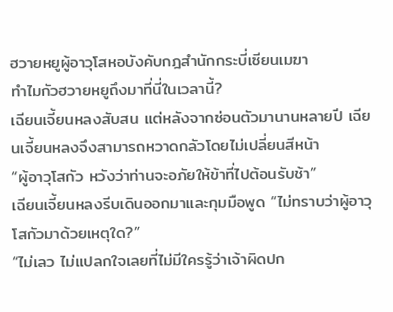ฮวายหยูผู้อาวุโสหอบังคับกฎสำนักกระบี่เซียนเมฆา
ทำไมกัวฮวายหยูถึงมาที่นี่ในเวลานี้?
เฉียนเจี้ยนหลงสับสน แต่หลังจากซ่อนตัวมานานหลายปี เฉียนเจี้ยนหลงจึงสามารถหวาดกลัวโดยไม่เปลี่ยนสีหน้า
“ผู้อาวุโสกัว หวังว่าท่านจะอภัยให้ข้าที่ไปต้อนรับช้า”
เฉียนเจี้ยนหลงรีบเดินออกมาและกุมมือพูด “ไม่ทราบว่าผู้อาวุโสกัวมาด้วยเหตุใด?”
“ไม่เลว ไม่แปลกใจเลยที่ไม่มีใครรู้ว่าเจ้าผิดปก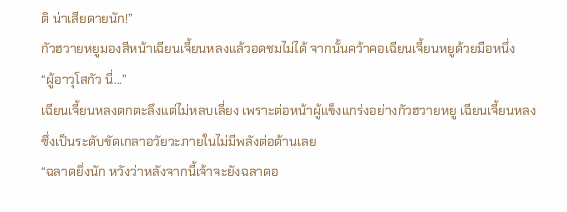ติ น่าเสียดายนัก!”
กัวฮวายหยูมองสีหน้าเฉียนเจี้ยนหลงแล้วอดชมไม่ได้ จากนั้นคว้าคอเฉียนเจี้ยนหยูด้วยมือหนึ่ง
“ผู้อาวุโสกัว นี่...”
เฉียนเจี้ยนหลงตกตะลึงแต่ไม่หลบเลี่ยง เพราะต่อหน้าผู้แข็งแกร่งอย่างกัวฮวายหยู เฉียนเจี้ยนหลงซึ่งเป็นระดับขัดเกลาอวัยวะภายในไม่มีพลังต่อต้านเลย
“ฉลาดยิ่งนัก หวังว่าหลังจากนี้เจ้าจะยังฉลาดอ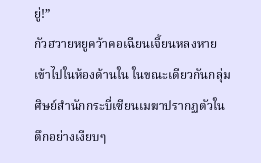ยู่!”
กัวฮวายหยูคว้าคอเฉียนเจี้ยนหลงหายเข้าไปในห้องด้านใน ในขณะเดียวกันกลุ่มศิษย์สำนักกระบี่เซียนเมฆาปรากฏตัวในตึกอย่างเงียบๆ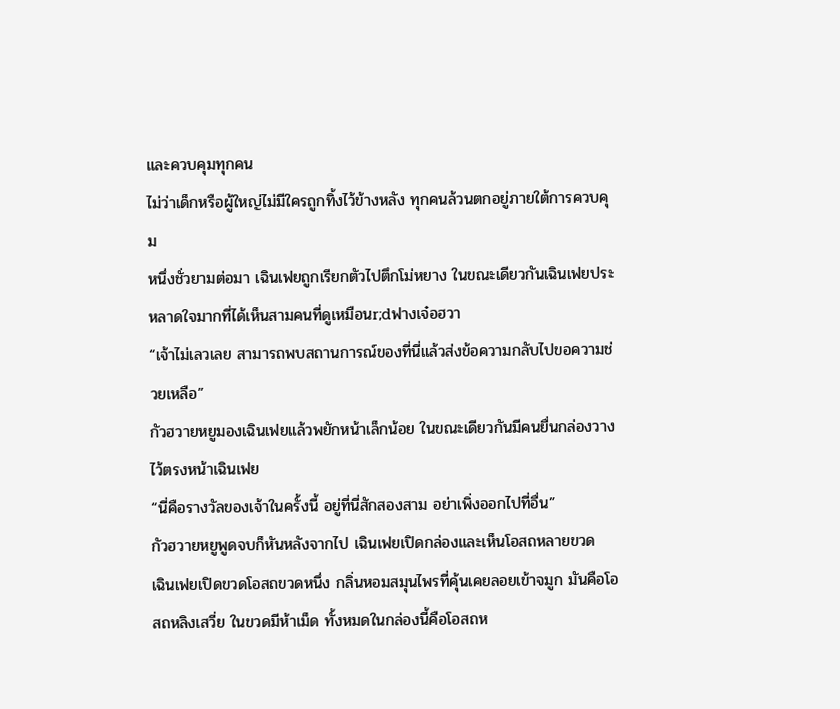และควบคุมทุกคน
ไม่ว่าเด็กหรือผู้ใหญ่ไม่มีใครถูกทิ้งไว้ข้างหลัง ทุกคนล้วนตกอยู่ภายใต้การควบคุม
หนึ่งชั่วยามต่อมา เฉินเฟยถูกเรียกตัวไปตึกโม่หยาง ในขณะเดียวกันเฉินเฟยประหลาดใจมากที่ได้เห็นสามคนที่ดูเหมือนr;dฟางเจ๋อฮวา
“เจ้าไม่เลวเลย สามารถพบสถานการณ์ของที่นี่แล้วส่งข้อความกลับไปขอความช่วยเหลือ”
กัวฮวายหยูมองเฉินเฟยแล้วพยักหน้าเล็กน้อย ในขณะเดียวกันมีคนยื่นกล่องวางไว้ตรงหน้าเฉินเฟย
“นี่คือรางวัลของเจ้าในครั้งนี้ อยู่ที่นี่สักสองสาม อย่าเพิ่งออกไปที่อื่น”
กัวฮวายหยูพูดจบก็หันหลังจากไป เฉินเฟยเปิดกล่องและเห็นโอสถหลายขวด
เฉินเฟยเปิดขวดโอสถขวดหนึ่ง กลิ่นหอมสมุนไพรที่คุ้นเคยลอยเข้าจมูก มันคือโอสถหลิงเสวี่ย ในขวดมีห้าเม็ด ทั้งหมดในกล่องนี้คือโอสถห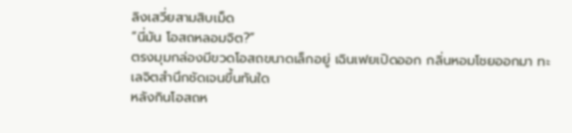ลิงเสวี่ยสามสิบเม็ด
“นี่มัน โอสถหลอมจิต?”
ตรงมุมกล่องมีขวดโอสถขนาดเล็กอยู่ เฉินเฟยเปิดออก กลิ่นหอมโชยออกมา ทะเลจิตสำนึกชัดเจนขึ้นทันใด
หลังกินโอสถห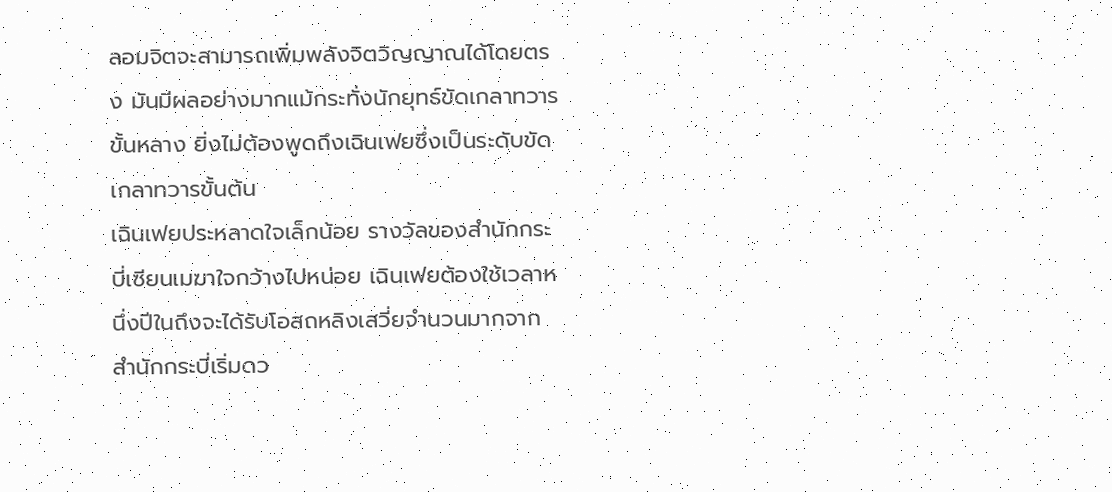ลอมจิตจะสามารถเพิ่มพลังจิตวิญญาณได้โดยตรง มันมีผลอย่างมากแม้กระทั่งนักยุทธ์ขัดเกลาทวารขั้นหลาง ยิ่งไม่ต้องพูดถึงเฉินเฟยซึ่งเป็นระดับขัดเกลาทวารขั้นต้น
เฉินเฟยประหลาดใจเล็กน้อย รางวัลของสำนักกระบี่เซียนเมฆาใจกว้างไปหน่อย เฉินเฟยต้องใช้เวลาหนึ่งปีในถึงจะได้รับโอสถหลิงเสวี่ยจำนวนมากจากสำนักกระบี่เริ่มดว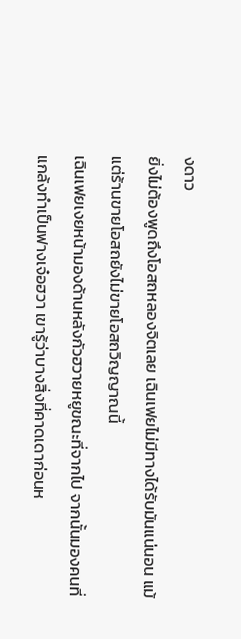งดาว
ยิ่งไม่ต้องพูดถึงโอสถหลองจิตเลย เฉินเฟยไม่มีทางได้รับมันแน่นอน แม้แต่ร้านขายโอสถยังไม่ขายโอสถวิญญาณนี้
เฉินเฟยเงยหน้ามองด้านหลังกัวฮวายหยูขณะที่จากไป จากนั้นมองคนที่แกล้งทำเป็นฟางเจ๋อฮวา เขารู้ว่าบางสิ่งที่คาดเดาก่อนห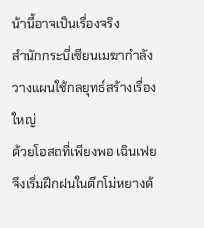น้านี้อาจเป็นเรื่องจริง
สำนักกระบี่เซียนเมฆากำลังวางแผนใช้กลยุทธ์สร้างเรื่องใหญ่
ด้วยโอสถที่เพียงพอ เฉินเฟยจึงเริ่มฝึกฝนในตึกโม่หยางด้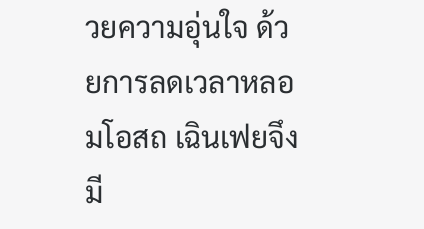วยความอุ่นใจ ด้วยการลดเวลาหลอมโอสถ เฉินเฟยจึงมี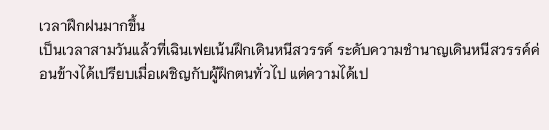เวลาฝึกฝนมากขึ้น
เป็นเวลาสามวันแล้วที่เฉินเฟยเน้นฝึกเดินหนีสวรรค์ ระดับความชำนาญเดินหนีสวรรค์ค่อนข้างได้เปรียบเมื่อเผชิญกับผู้ฝึกตนทั่วไป แต่ความได้เป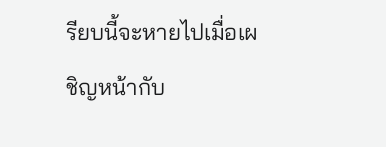รียบนี้จะหายไปเมื่อเผชิญหน้ากับ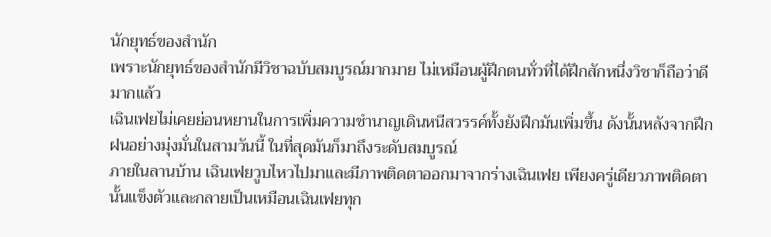นักยุทธ์ของสำนัก
เพราะนักยุทธ์ของสำนักมีวิชาฉบับสมบูรณ์มากมาย ไม่เหมือนผู้ฝึกตนทั่วที่ได้ฝึกสักหนึ่งวิชาก็ถือว่าดีมากแล้ว
เฉินเฟยไม่เคยย่อนหยานในการเพิ่มความชำนาญเดินหนีสวรรค์ทั้งยังฝึกมันเพิ่มขึ้น ดังนั้นหลังจากฝึกฝนอย่างมุ่งมั่นในสามวันนี้ ในที่สุดมันก็มาถึงระดับสมบูรณ์
ภายในลานบ้าน เฉินเฟยวูบไหวไปมาและมีภาพติดตาออกมาจากร่างเฉินเฟย เพียงครู่เดียวภาพติดตานั้นแข็งตัวและกลายเป็นเหมือนเฉินเฟยทุก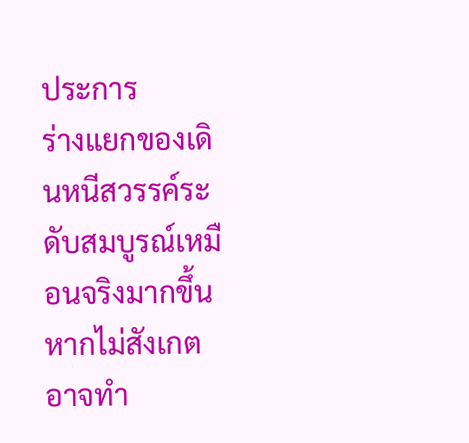ประการ
ร่างแยกของเดินหนีสวรรค์ระดับสมบูรณ์เหมือนจริงมากขึ้น หากไม่สังเกตอาจทำ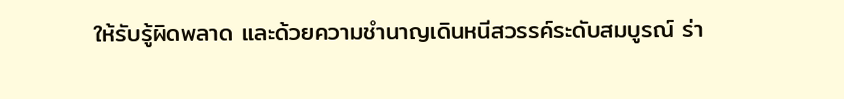ให้รับรู้ผิดพลาด และด้วยความชำนาญเดินหนีสวรรค์ระดับสมบูรณ์ ร่า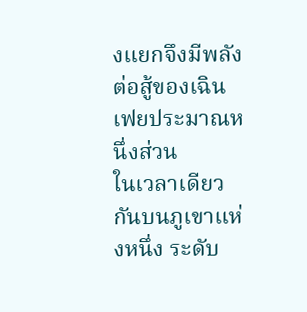งแยกจึงมีพลังต่อสู้ของเฉินเฟยประมาณหนึ่งส่วน
ในเวลาเดียวกันบนภูเขาแห่งหนึ่ง ระดับ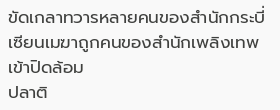ขัดเกลาทวารหลายคนของสำนักกระบี่เซียนเมฆาถูกคนของสำนักเพลิงเทพเข้าปิดล้อม
ปลาติ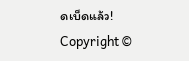ดเบ็ดแล้ว!
Copyright ©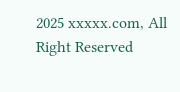2025 xxxxx.com, All Right Reserved